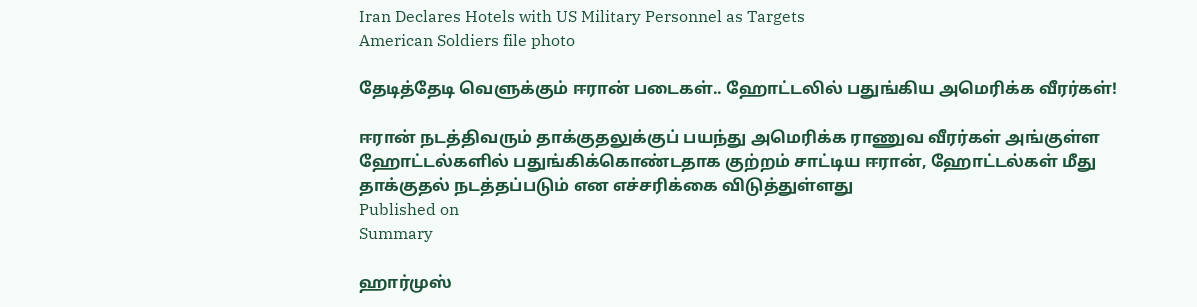Iran Declares Hotels with US Military Personnel as Targets
American Soldiers file photo

தேடித்தேடி வெளுக்கும் ஈரான் படைகள்.. ஹோட்டலில் பதுங்கிய அமெரிக்க வீரர்கள்!

ஈரான் நடத்திவரும் தாக்குதலுக்குப் பயந்து அமெரிக்க ராணுவ வீரர்கள் அங்குள்ள ஹோட்டல்களில் பதுங்கிக்கொண்டதாக குற்றம் சாட்டிய ஈரான், ஹோட்டல்கள் மீது தாக்குதல் நடத்தப்படும் என எச்சரிக்கை விடுத்துள்ளது
Published on
Summary

ஹார்முஸ்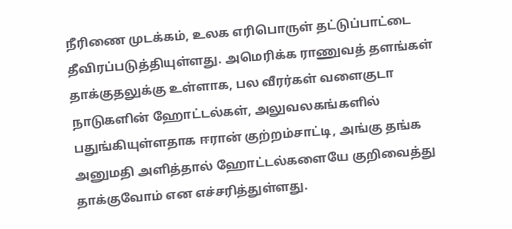நீரிணை முடக்கம், உலக எரிபொருள் தட்டுப்பாட்டை தீவிரப்படுத்தியுள்ளது. அமெரிக்க ராணுவத் தளங்கள் தாக்குதலுக்கு உள்ளாக, பல வீரர்கள் வளைகுடா நாடுகளின் ஹோட்டல்கள், அலுவலகங்களில் பதுங்கியுள்ளதாக ஈரான் குற்றம்சாட்டி, அங்கு தங்க அனுமதி அளித்தால் ஹோட்டல்களையே குறிவைத்து தாக்குவோம் என எச்சரித்துள்ளது.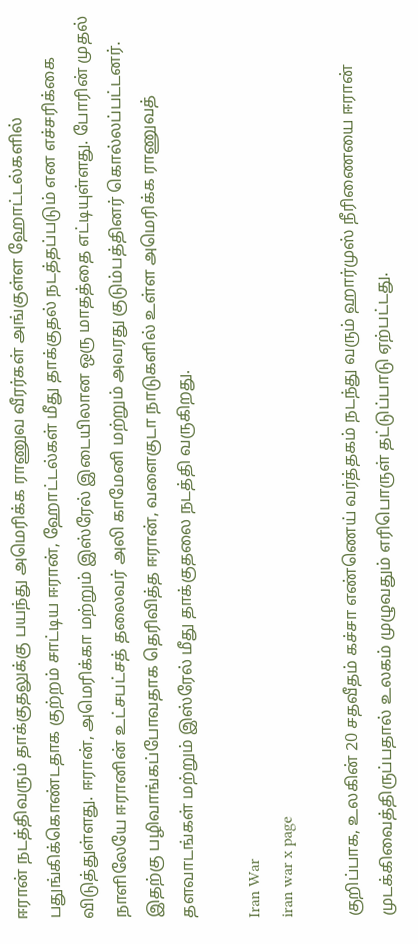ஈரான் நடத்திவரும் தாக்குதலுக்கு பயந்து அமெரிக்க ராணுவ வீரர்கள் அங்குள்ள ஹோட்டல்களில் பதுங்கிக்கொண்டதாக குற்றம் சாட்டிய ஈரான், ஹோட்டல்கள் மீது தாக்குதல் நடத்தப்படும் என எச்சரிக்கை விடுத்துள்ளது. ஈரான், அமெரிக்கா மற்றும் இஸ்ரேல் இடையிலான ஒரு மாதத்தை எட்டியுள்ளது. போரின் முதல் நாளிலேயே ஈரானின் உட்சபட்சத் தலைவர் அலி காமேனி மற்றும் அவரது குடும்பத்தினர் கொல்லப்பட்டனர். இதற்கு பழிவாங்கப்போவதாக தெரிவித்த ஈரான், வளைகுடா நாடுகளில் உள்ள அமெரிக்க ராணுவத் தளவாடங்கள் மற்றும் இஸ்ரேல் மீது தாக்குதலை நடத்தி வருகிறது.

Iran War
iran war x page

குறிப்பாக, உலகின் 20 சதவீதம் கச்சா எண்ணெய் வர்த்தகம் நடந்து வரும் ஹார்முஸ் நீரிணையை ஈரான் முடக்கிவைத்திருப்பதால் உலகம் முழுவதும் எரிபொருள் தட்டுப்பாடு ஏற்பட்டது.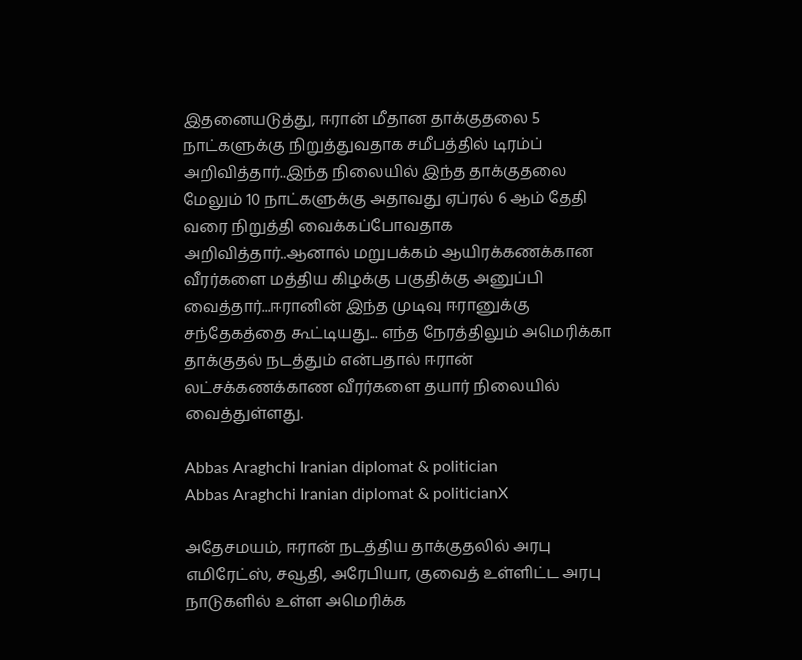இதனையடுத்து, ஈரான் மீதான தாக்குதலை 5 நாட்களுக்கு நிறுத்துவதாக சமீபத்தில் டிரம்ப் அறிவித்தார்..இந்த நிலையில் இந்த தாக்குதலை மேலும் 10 நாட்களுக்கு அதாவது ஏப்ரல் 6 ஆம் தேதி வரை நிறுத்தி வைக்கப்போவதாக அறிவித்தார்..ஆனால் மறுபக்கம் ஆயிரக்கணக்கான வீரர்களை மத்திய கிழக்கு பகுதிக்கு அனுப்பி வைத்தார்...ஈரானின் இந்த முடிவு ஈரானுக்கு சந்தேகத்தை கூட்டியது... எந்த நேரத்திலும் அமெரிக்கா தாக்குதல் நடத்தும் என்பதால் ஈரான் லட்சக்கணக்காண வீரர்களை தயார் நிலையில் வைத்துள்ளது.

Abbas Araghchi Iranian diplomat & politician
Abbas Araghchi Iranian diplomat & politicianX

அதேசமயம், ஈரான் நடத்திய தாக்குதலில் அரபு எமிரேட்ஸ், சவூதி, அரேபியா, குவைத் உள்ளிட்ட அரபு நாடுகளில் உள்ள அமெரிக்க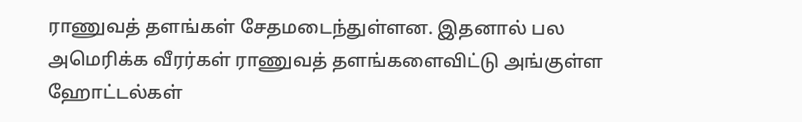ராணுவத் தளங்கள் சேதமடைந்துள்ளன. இதனால் பல அமெரிக்க வீரர்கள் ராணுவத் தளங்களைவிட்டு அங்குள்ள ஹோட்டல்கள்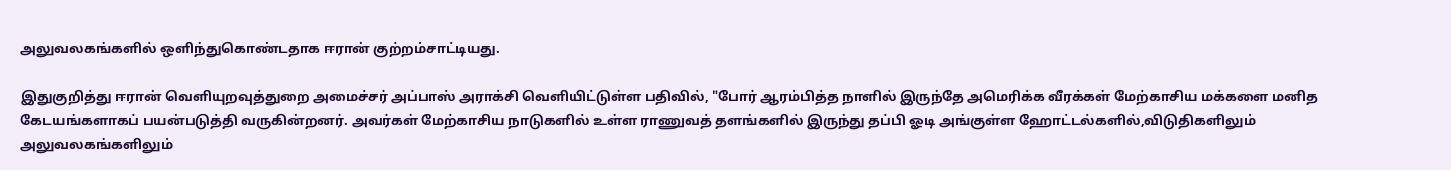அலுவலகங்களில் ஒளிந்துகொண்டதாக ஈரான் குற்றம்சாட்டியது.

இதுகுறித்து ஈரான் வெளியுறவுத்துறை அமைச்சர் அப்பாஸ் அராக்சி வெளியிட்டுள்ள பதிவில், "போர் ஆரம்பித்த நாளில் இருந்தே அமெரிக்க வீரக்கள் மேற்காசிய மக்களை மனித கேடயங்களாகப் பயன்படுத்தி வருகின்றனர். அவர்கள் மேற்காசிய நாடுகளில் உள்ள ராணுவத் தளங்களில் இருந்து தப்பி ஓடி அங்குள்ள ஹோட்டல்களில்,விடுதிகளிலும் அலுவலகங்களிலும்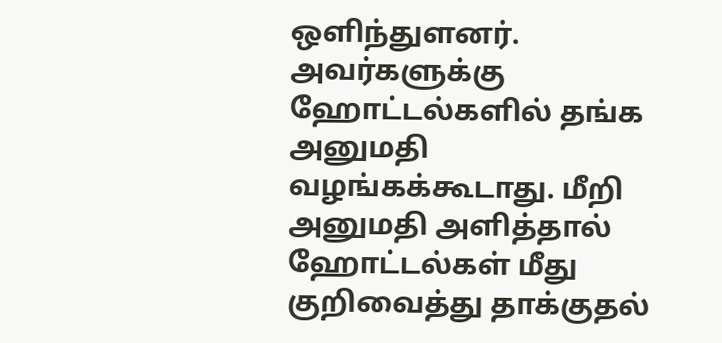ஒளிந்துளனர். அவர்களுக்கு ஹோட்டல்களில் தங்க அனுமதி வழங்கக்கூடாது. மீறி அனுமதி அளித்தால் ஹோட்டல்கள் மீது குறிவைத்து தாக்குதல்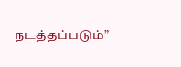நடத்தப்படும்”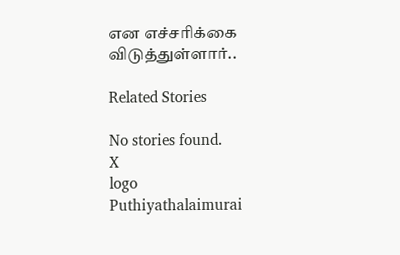என எச்சரிக்கை விடுத்துள்ளார்..

Related Stories

No stories found.
X
logo
Puthiyathalaimurai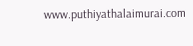www.puthiyathalaimurai.com